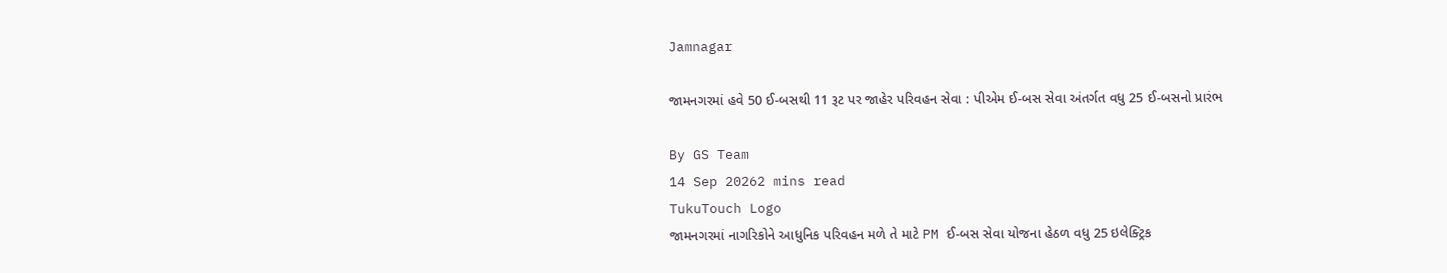Jamnagar

જામનગરમાં હવે 50 ઈ-બસથી 11 રૂટ પર જાહેર પરિવહન સેવા : પીએમ ઈ-બસ સેવા અંતર્ગત વધુ 25 ઈ-બસનો પ્રારંભ

By GS Team
14 Sep 20262 mins read
TukuTouch Logo
જામનગરમાં નાગરિકોને આધુનિક પરિવહન મળે તે માટે PM ઈ-બસ સેવા યોજના હેઠળ વધુ 25 ઇલેક્ટ્રિક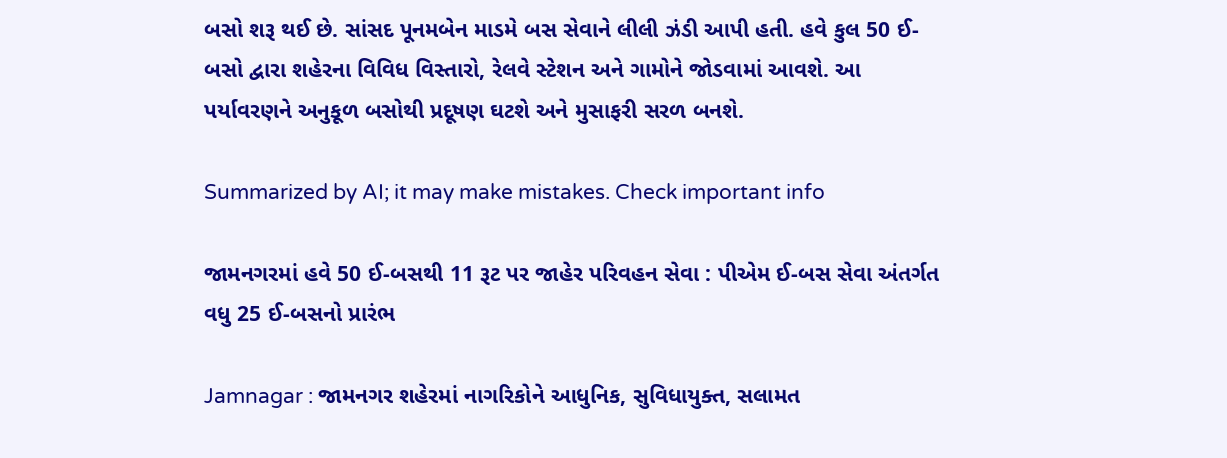બસો શરૂ થઈ છે. સાંસદ પૂનમબેન માડમે બસ સેવાને લીલી ઝંડી આપી હતી. હવે કુલ 50 ઈ-બસો દ્વારા શહેરના વિવિધ વિસ્તારો, રેલવે સ્ટેશન અને ગામોને જોડવામાં આવશે. આ પર્યાવરણને અનુકૂળ બસોથી પ્રદૂષણ ઘટશે અને મુસાફરી સરળ બનશે.

Summarized by AI; it may make mistakes. Check important info

જામનગરમાં હવે 50 ઈ-બસથી 11 રૂટ પર જાહેર પરિવહન સેવા : પીએમ ઈ-બસ સેવા અંતર્ગત વધુ 25 ઈ-બસનો પ્રારંભ

Jamnagar : જામનગર શહેરમાં નાગરિકોને આધુનિક, સુવિધાયુક્ત, સલામત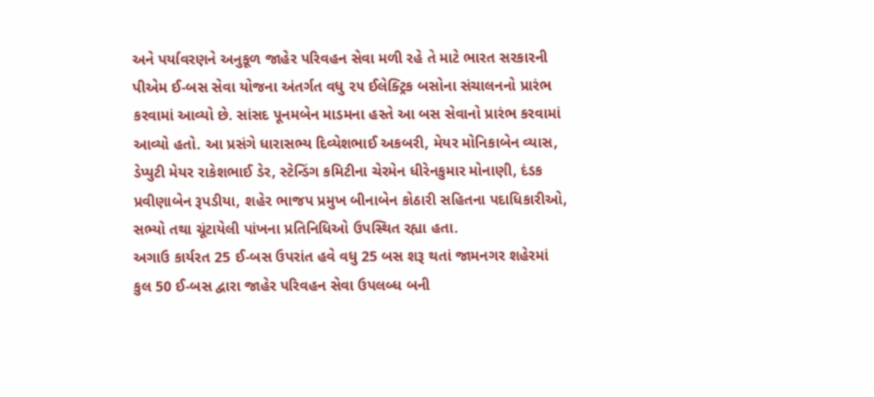અને પર્યાવરણને અનુકૂળ જાહેર પરિવહન સેવા મળી રહે તે માટે ભારત સરકારની પીએમ ઈ-બસ સેવા યોજના અંતર્ગત વધુ ૨૫ ઈલેક્ટ્રિક બસોના સંચાલનનો પ્રારંભ કરવામાં આવ્યો છે. સાંસદ પૂનમબેન માડમના હસ્તે આ બસ સેવાનો પ્રારંભ કરવામાં આવ્યો હતો. આ પ્રસંગે ધારાસભ્ય દિવ્યેશભાઈ અકબરી, મેયર મોનિકાબેન વ્યાસ, ડેપ્યુટી મેયર રાકેશભાઈ ડેર, સ્ટેન્ડિંગ કમિટીના ચેરમેન ધીરેનકુમાર મોનાણી, દંડક પ્રવીણાબેન રૂપડીયા, શહેર ભાજપ પ્રમુખ બીનાબેન કોઠારી સહિતના પદાધિકારીઓ, સભ્યો તથા ચૂંટાયેલી પાંખના પ્રતિનિધિઓ ઉપસ્થિત રહ્યા હતા.
અગાઉ કાર્યરત 25 ઈ-બસ ઉપરાંત હવે વધુ 25 બસ શરૂ થતાં જામનગર શહેરમાં કુલ 50 ઈ-બસ દ્વારા જાહેર પરિવહન સેવા ઉપલબ્ધ બની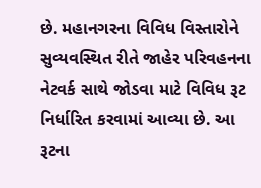છે. મહાનગરના વિવિધ વિસ્તારોને સુવ્યવસ્થિત રીતે જાહેર પરિવહનના નેટવર્ક સાથે જોડવા માટે વિવિધ રૂટ નિર્ધારિત કરવામાં આવ્યા છે. આ રૂટના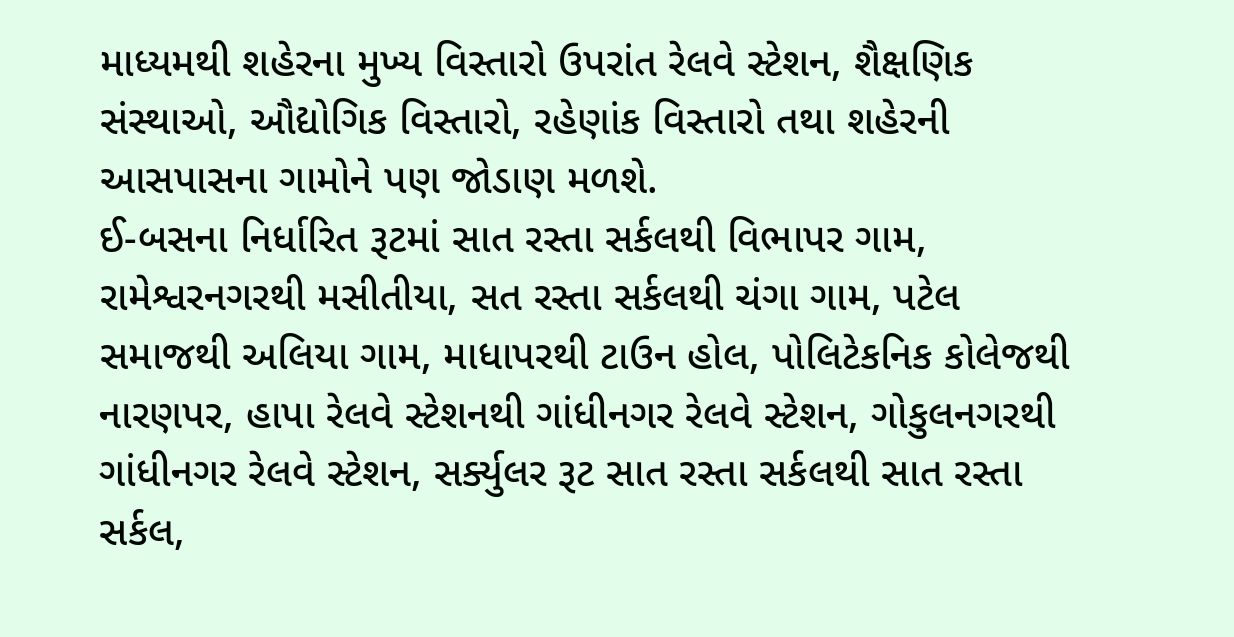માધ્યમથી શહેરના મુખ્ય વિસ્તારો ઉપરાંત રેલવે સ્ટેશન, શૈક્ષણિક સંસ્થાઓ, ઔદ્યોગિક વિસ્તારો, રહેણાંક વિસ્તારો તથા શહેરની આસપાસના ગામોને પણ જોડાણ મળશે.
ઈ-બસના નિર્ધારિત રૂટમાં સાત રસ્તા સર્કલથી વિભાપર ગામ, રામેશ્વરનગરથી મસીતીયા, સત રસ્તા સર્કલથી ચંગા ગામ, પટેલ સમાજથી અલિયા ગામ, માધાપરથી ટાઉન હોલ, પોલિટેકનિક કોલેજથી નારણપર, હાપા રેલવે સ્ટેશનથી ગાંધીનગર રેલવે સ્ટેશન, ગોકુલનગરથી ગાંધીનગર રેલવે સ્ટેશન, સર્ક્યુલર રૂટ સાત રસ્તા સર્કલથી સાત રસ્તા સર્કલ,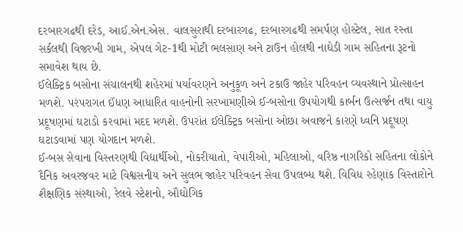દરબારગઢથી દરેડ, આઈ.એન.એસ. વાલસુરાથી દરબારગઢ, દરબારગઢથી સમર્પણ હોસ્ટેલ, સાત રસ્તા સર્કલથી વિજરખી ગામ, એપલ ગેટ-1થી મોટી ભલસાણ અને ટાઉન હોલથી નાઘેડી ગામ સહિતના રૂટનો સમાવેશ થાય છે.
ઈલેક્ટ્રિક બસોના સંચાલનથી શહેરમાં પર્યાવરણને અનુકૂળ અને ટકાઉ જાહેર પરિવહન વ્યવસ્થાને પ્રોત્સાહન મળશે. પરંપરાગત ઈંધણ આધારિત વાહનોની સરખામણીએ ઈ-બસોના ઉપયોગથી કાર્બન ઉત્સર્જન તથા વાયુ પ્રદૂષણમાં ઘટાડો કરવામાં મદદ મળશે. ઉપરાંત ઈલેક્ટ્રિક બસોના ઓછા અવાજને કારણે ધ્વનિ પ્રદૂષણ ઘટાડવામાં પણ યોગદાન મળશે.
ઈ-બસ સેવાના વિસ્તરણથી વિદ્યાર્થીઓ, નોકરીયાતો, વેપારીઓ, મહિલાઓ, વરિષ્ઠ નાગરિકો સહિતના લોકોને દૈનિક અવરજવર માટે વિશ્વસનીય અને સુલભ જાહેર પરિવહન સેવા ઉપલબ્ધ થશે. વિવિધ રહેણાંક વિસ્તારોને શૈક્ષણિક સંસ્થાઓ, રેલવે સ્ટેશનો, ઔદ્યોગિક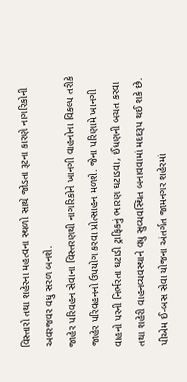વિસ્તારો તથા શહેરના મહત્વના સ્થળો સાથે જોડતા રૂટના કારણે નાગરિકોની અવરજવર વધુ સરળ બનશે.
જાહેર પરિવહન સેવાના વિસ્તરણથી નાગરિકોને ખાનગી વાહનોના વિકલ્પ તરીકે જાહેર પરિવહનનો ઉપયોગ કરવા પ્રોત્સાહન મળશે. જેના પરિણામે ખાનગી વાહનો પરની નિર્ભરતા ઘટાડી ટ્રાફિકનું ભારણ ઘટાડવા, ઈંધણની બચત કરવા તથા શહેરી વાહનવ્યવસ્થાને વધુ સુવ્યવસ્થિત બનાવવામાં મદદરૂપ થઈ શકે છે.
પીએમ ઈ-બસ સેવા યોજના અંતર્ગત જામનગર શહેરમાં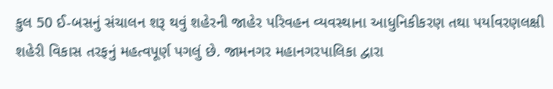કુલ 50 ઈ-બસનું સંચાલન શરૂ થવું શહેરની જાહેર પરિવહન વ્યવસ્થાના આધુનિકીકરણ તથા પર્યાવરણલક્ષી શહેરી વિકાસ તરફનું મહત્વપૂર્ણ પગલું છે. જામનગર મહાનગરપાલિકા દ્વારા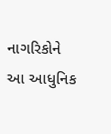નાગરિકોને આ આધુનિક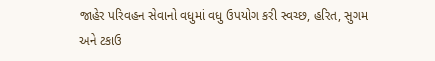જાહેર પરિવહન સેવાનો વધુમાં વધુ ઉપયોગ કરી સ્વચ્છ, હરિત, સુગમ અને ટકાઉ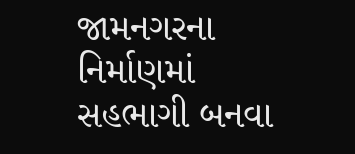જામનગરના નિર્માણમાં સહભાગી બનવા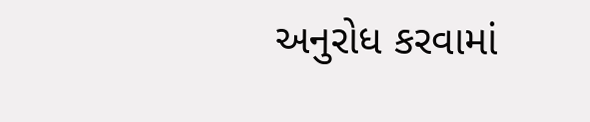અનુરોધ કરવામાં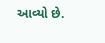આવ્યો છે.